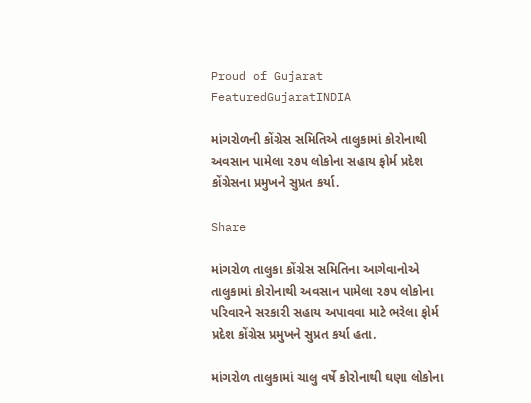Proud of Gujarat
FeaturedGujaratINDIA

માંગરોળની કોંગ્રેસ સમિતિએ તાલુકામાં કોરોનાથી અવસાન પામેલા ૨૭૫ લોકોના સહાય ફોર્મ પ્રદેશ કોંગ્રેસના પ્રમુખને સુપ્રત કર્યા.

Share

માંગરોળ તાલુકા કોંગ્રેસ સમિતિના આગેવાનોએ તાલુકામાં કોરોનાથી અવસાન પામેલા ૨૭૫ લોકોના પરિવારને સરકારી સહાય અપાવવા માટે ભરેલા ફોર્મ પ્રદેશ કોંગ્રેસ પ્રમુખને સુપ્રત કર્યા હતા.

માંગરોળ તાલુકામાં ચાલુ વર્ષે કોરોનાથી ઘણા લોકોના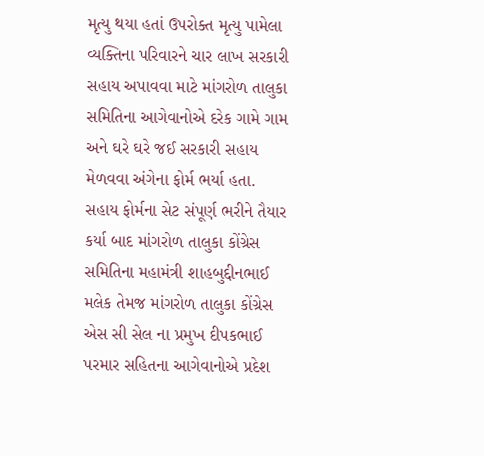મૃત્યુ થયા હતાં ઉપરોક્ત મૃત્યુ પામેલા વ્યક્તિના પરિવારને ચાર લાખ સરકારી સહાય અપાવવા માટે માંગરોળ તાલુકા સમિતિના આગેવાનોએ દરેક ગામે ગામ અને ઘરે ઘરે જઈ સરકારી સહાય મેળવવા અંગેના ફોર્મ ભર્યા હતા. સહાય ફોર્મના સેટ સંપૂર્ણ ભરીને તૈયાર કર્યા બાદ માંગરોળ તાલુકા કોંગ્રેસ સમિતિના મહામંત્રી શાહબુદ્દીનભાઈ મલેક તેમજ માંગરોળ તાલુકા કોંગ્રેસ એસ સી સેલ ના પ્રમુખ દીપકભાઈ પરમાર સહિતના આગેવાનોએ પ્રદેશ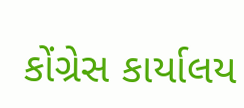કોંગ્રેસ કાર્યાલય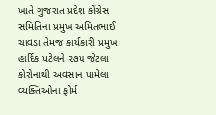ખાતે ગુજરાત પ્રદેશ કોંગ્રેસ સમિતિના પ્રમુખ અમિતભાઈ ચાવડા તેમજ કાર્યકારી પ્રમુખ હાર્દિક પટેલને ૨૭૫ જેટલા કોરોનાથી અવસાન પામેલા વ્યક્તિઓના ફોર્મ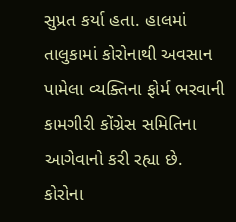સુપ્રત કર્યા હતા. હાલમાં તાલુકામાં કોરોનાથી અવસાન પામેલા વ્યક્તિના ફોર્મ ભરવાની કામગીરી કોંગ્રેસ સમિતિના આગેવાનો કરી રહ્યા છે. કોરોના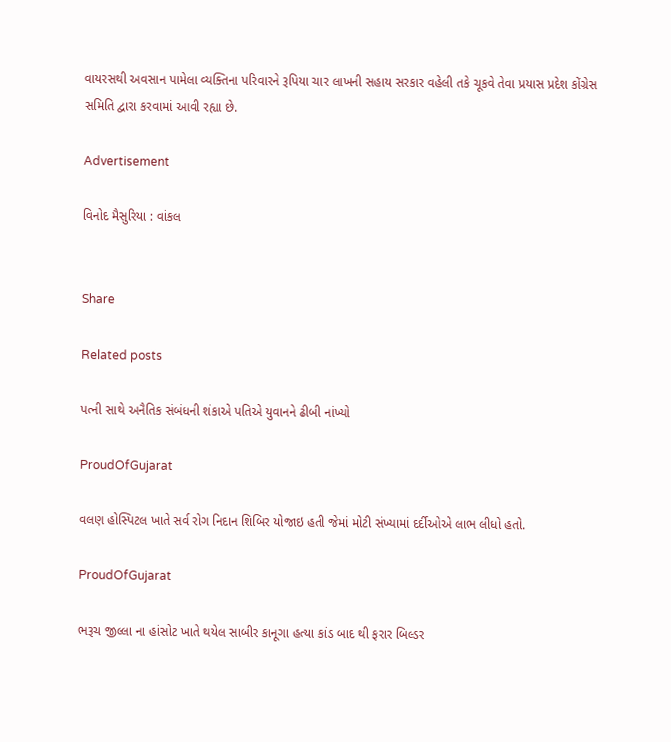વાયરસથી અવસાન પામેલા વ્યક્તિના પરિવારને રૂપિયા ચાર લાખની સહાય સરકાર વહેલી તકે ચૂકવે તેવા પ્રયાસ પ્રદેશ કોંગ્રેસ સમિતિ દ્વારા કરવામાં આવી રહ્યા છે.

Advertisement

વિનોદ મૈસુરિયા : વાંકલ


Share

Related posts

પત્ની સાથે અનૈતિક સંબંધની શંકાએ પતિએ યુવાનને ઢીબી નાંખ્યો

ProudOfGujarat

વલણ હોસ્પિટલ ખાતે સર્વ રોગ નિદાન શિબિર યોજાઇ હતી જેમાં મોટી સંખ્યામાં દર્દીઓએ લાભ લીધો હતો.

ProudOfGujarat

ભરૂચ જીલ્લા ના હાંસોટ ખાતે થયેલ સાબીર કાનૂગા હત્યા કાંડ બાદ થી ફરાર બિલ્ડર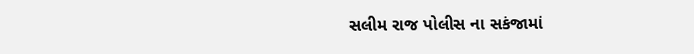સલીમ રાજ પોલીસ ના સકંજામાં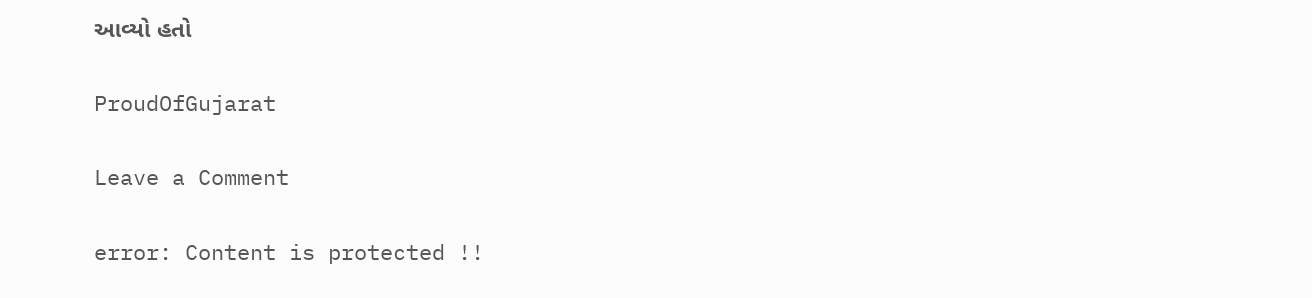આવ્યો હતો

ProudOfGujarat

Leave a Comment

error: Content is protected !!